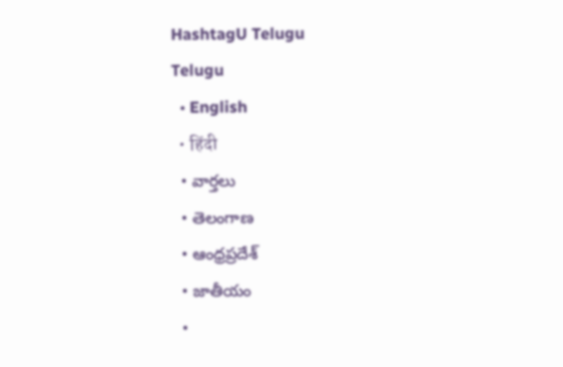HashtagU Telugu
Telugu
  • English
  • हिंदी
  • వార్తలు
  • తెలంగాణ
  • ఆంధ్రప్రదేశ్
  • జాతీయం
  •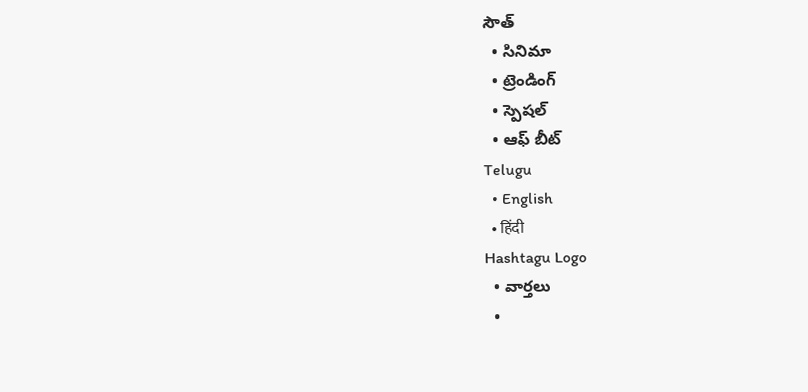సౌత్
  • సినిమా
  • ట్రెండింగ్
  • స్పెషల్
  • ఆఫ్ బీట్
Telugu
  • English
  • हिंदी
Hashtagu Logo
  • వార్తలు
  •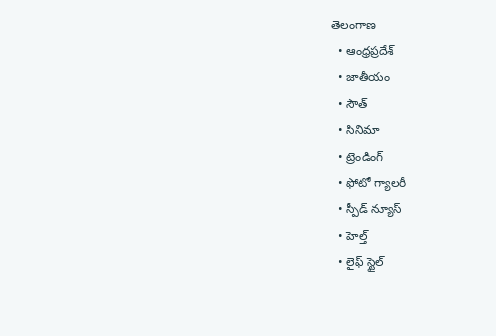తెలంగాణ
  • ఆంధ్రప్రదేశ్
  • జాతీయం
  • సౌత్
  • సినిమా
  • ట్రెండింగ్
  • ఫోటో గ్యాలరీ
  • స్పీడ్ న్యూస్
  • హెల్త్
  • లైఫ్ స్టైల్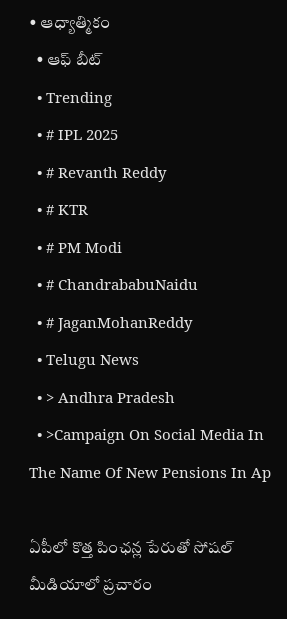• ఆధ్యాత్మికం
  • ఆఫ్ బీట్
  • Trending
  • # IPL 2025
  • # Revanth Reddy
  • # KTR
  • # PM Modi
  • # ChandrababuNaidu
  • # JaganMohanReddy
  • Telugu News
  • > Andhra Pradesh
  • >Campaign On Social Media In The Name Of New Pensions In Ap

ఏపీలో కొత్త పింఛన్ల పేరుతో సోషల్ మీడియాలో ప్రచారం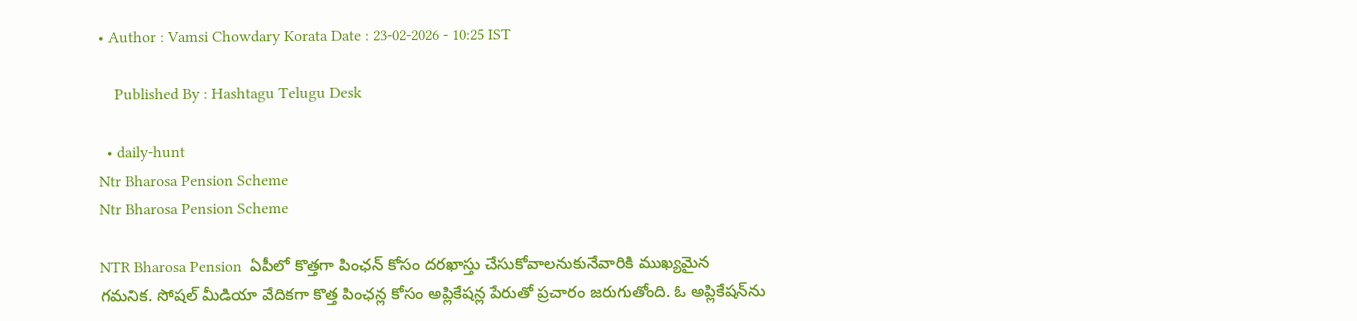• Author : Vamsi Chowdary Korata Date : 23-02-2026 - 10:25 IST

    Published By : Hashtagu Telugu Desk

  • daily-hunt
Ntr Bharosa Pension Scheme
Ntr Bharosa Pension Scheme

NTR Bharosa Pension  ఏపీలో కొత్తగా పింఛన్ కోసం దరఖాస్తు చేసుకోవాలనుకునేవారికి ముఖ్యమైన గమనిక. సోషల్ మీడియా వేదికగా కొత్త పింఛన్ల కోసం అప్లికేషన్ల పేరుతో ప్రచారం జరుగుతోంది. ఓ అప్లికేషన్‌ను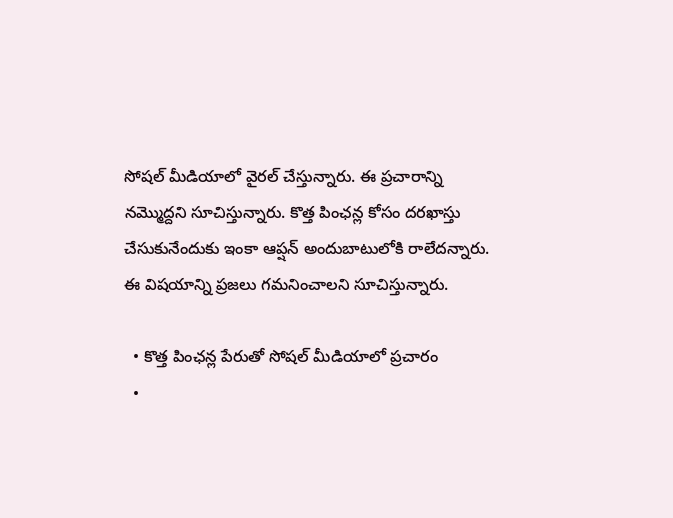సోషల్ మీడియాలో వైరల్ చేస్తున్నారు. ఈ ప్రచారాన్ని నమ్మొద్దని సూచిస్తున్నారు. కొత్త పింఛన్ల కోసం దరఖాస్తు చేసుకునేందుకు ఇంకా ఆప్షన్ అందుబాటులోకి రాలేదన్నారు. ఈ విషయాన్ని ప్రజలు గమనించాలని సూచిస్తున్నారు.

  • కొత్త పింఛన్ల పేరుతో సోషల్ మీడియాలో ప్రచారం
  •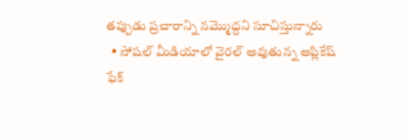తప్పుడు ప్రచారాన్ని నమ్మొద్దని సూచిస్తున్నారు
  • సోషల్ మీడియాలో వైరల్ అవుతున్న అప్లికేష్ ఫేక్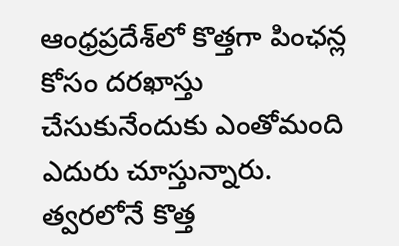ఆంధ్రప్రదేశ్‌లో కొత్తగా పింఛన్ల కోసం దరఖాస్తు చేసుకునేందుకు ఎంతోమంది ఎదురు చూస్తున్నారు. త్వరలోనే కొత్త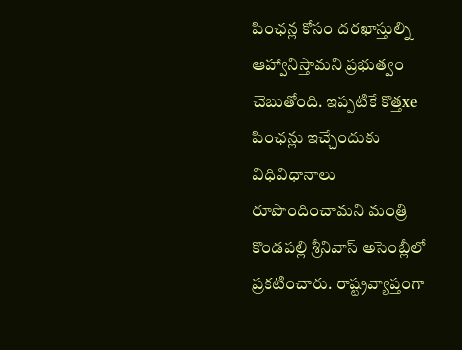పింఛన్ల కోసం దరఖాస్తుల్ని ఆహ్వానిస్తామని ప్రభుత్వం చెబుతోంది. ఇప్పటికే కొత్తxe పింఛన్లు ఇచ్చేందుకు విధివిధానాలు రూపొందించామని మంత్రి కొండపల్లి శ్రీనివాస్ అసెంబ్లీలో ప్రకటించారు. రాష్ట్రవ్యాప్తంగా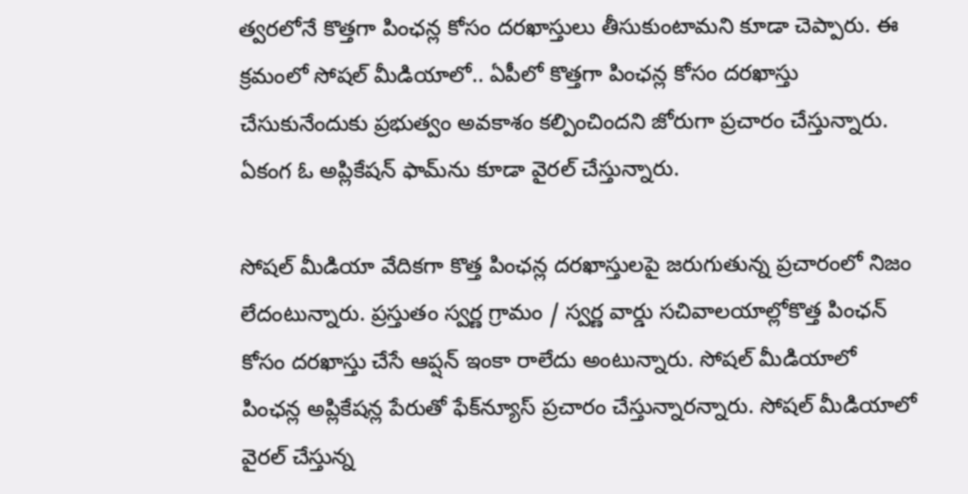త్వరలోనే కొత్తగా పింఛన్ల కోసం దరఖాస్తులు తీసుకుంటామని కూడా చెప్పారు. ఈ క్రమంలో సోషల్ మీడియాలో.. ఏపీలో కొత్తగా పింఛన్ల కోసం దరఖాస్తు చేసుకునేందుకు ప్రభుత్వం అవకాశం కల్పించిందని జోరుగా ప్రచారం చేస్తున్నారు. ఏకంగ ఓ అప్లికేషన్ ఫామ్‌ను కూడా వైరల్ చేస్తున్నారు.

సోషల్ మీడియా వేదికగా కొత్త పింఛన్ల దరఖాస్తులపై జరుగుతున్న ప్రచారంలో నిజం లేదంటున్నారు. ప్రస్తుతం స్వర్ణ గ్రామం / స్వర్ణ వార్డు సచివాలయాల్లోకొత్త పింఛన్ కోసం దరఖాస్తు చేసే ఆప్షన్ ఇంకా రాలేదు అంటున్నారు. సోషల్ మీడియాలో పింఛన్ల అప్లికేషన్ల పేరుతో ఫేక్‌‌న్యూస్ ప్రచారం చేస్తున్నారన్నారు. సోషల్ మీడియాలో వైరల్ చేస్తున్న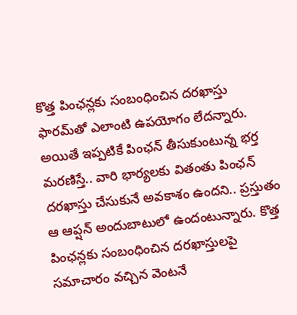కొత్త పింఛన్లకు సంబంధించిన దరఖాస్తు ఫారమ్‌తో ఎలాంటి ఉపయోగం లేదన్నారు. అయితే ఇప్పటికే పింఛన్ తీసుకుంటున్న భర్త మరణిస్తే.. వారి భార్యలకు వితంతు పింఛన్ దరఖాస్తు చేసుకునే అవకాశం ఉందని.. ప్రస్తుతం ఆ ఆప్షన్ అందుబాటులో ఉందంటున్నారు. కొత్త పింఛన్లకు సంబంధించిన దరఖాస్తులపై సమాచారం వచ్చిన వెంటనే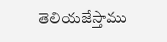తెలియజేస్తాము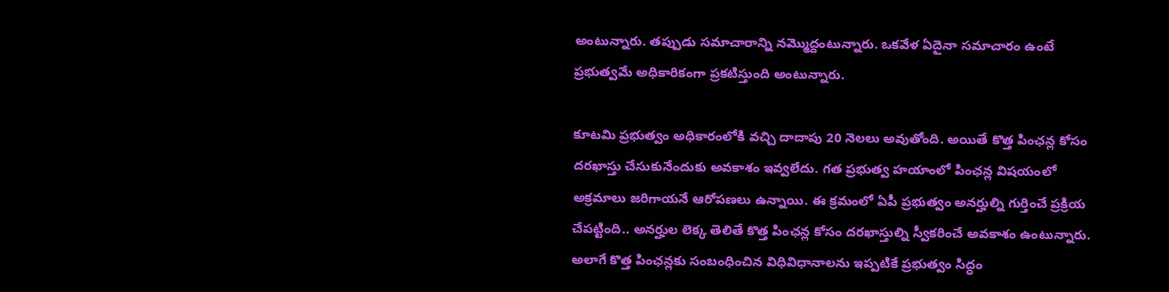అంటున్నారు. తప్పుడు సమాచారాన్ని నమ్మొద్దంటున్నారు. ఒకవేళ ఏదైనా సమాచారం ఉంటే ప్రభుత్వమే అధికారికంగా ప్రకటిస్తుంది అంటున్నారు.

కూటమి ప్రభుత్వం అధికారంలోకి వచ్చి దాదాపు 20 నెలలు అవుతోంది. అయితే కొత్త పింఛన్ల కోసం దరఖాస్తు చేసుకునేందుకు అవకాశం ఇవ్వలేదు. గత ప్రభుత్వ హయాంలో పింఛన్ల విషయంలో అక్రమాలు జరిగాయనే ఆరోపణలు ఉన్నాయి. ఈ క్రమంలో ఏపీ ప్రభుత్వం అనర్హుల్ని గుర్తించే ప్రక్రియ చేపట్టింది.. అనర్హుల లెక్క తెలితే కొత్త పింఛన్ల కోసం దరఖాస్తుల్ని స్వీకరించే అవకాశం ఉంటున్నారు. అలాగే కొత్త పింఛన్లకు సంబంధించిన విధివిధానాలను ఇప్పటికే ప్రభుత్వం సిద్ధం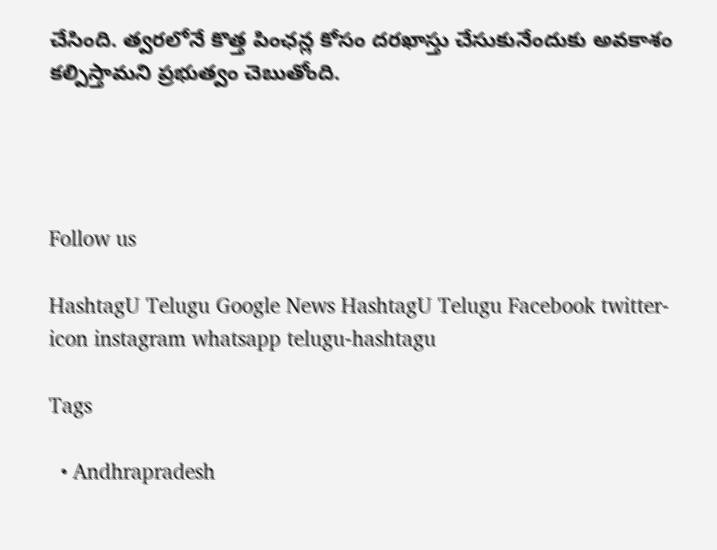చేసింది. త్వరలోనే కొత్త పింఛన్ల కోసం దరఖాస్తు చేసుకునేందుకు అవకాశం కల్పిస్తామని ప్రభుత్వం చెబుతోంది.




Follow us

HashtagU Telugu Google News HashtagU Telugu Facebook twitter-icon instagram whatsapp telugu-hashtagu

Tags

  • Andhrapradesh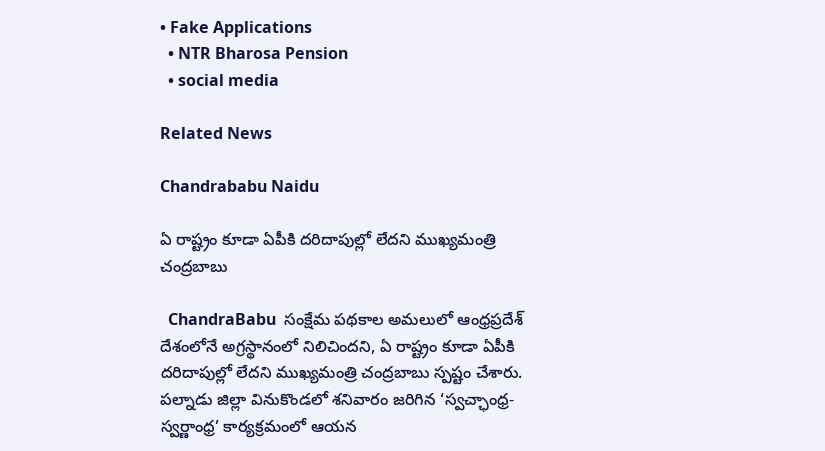• Fake Applications
  • NTR Bharosa Pension
  • social media

Related News

Chandrababu Naidu

ఏ రాష్ట్రం కూడా ఏపీకి దరిదాపుల్లో లేదని ముఖ్యమంత్రి చంద్రబాబు

  ChandraBabu  సంక్షేమ పథకాల అమలులో ఆంధ్రప్రదేశ్ దేశంలోనే అగ్రస్థానంలో నిలిచిందని, ఏ రాష్ట్రం కూడా ఏపీకి దరిదాపుల్లో లేదని ముఖ్యమంత్రి చంద్రబాబు స్పష్టం చేశారు. పల్నాడు జిల్లా వినుకొండలో శనివారం జరిగిన ‘స్వచ్ఛాంధ్ర-స్వర్ణాంధ్ర’ కార్యక్రమంలో ఆయన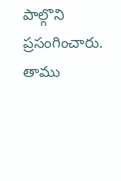పాల్గొని ప్రసంగించారు. తాము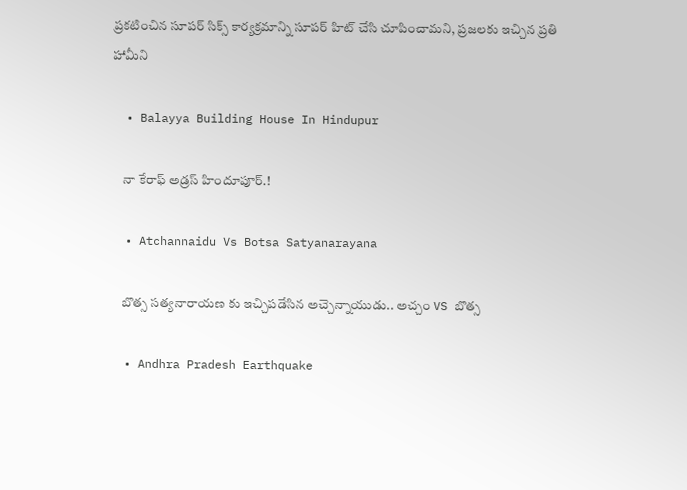ప్రకటించిన సూపర్ సిక్స్ కార్యక్రమాన్ని సూపర్ హిట్ చేసి చూపించామని, ప్రజలకు ఇచ్చిన ప్రతి హామీని

  • Balayya Building House In Hindupur

    నా కేరాఫ్ అడ్రస్ హిందూపూర్.!

  • Atchannaidu Vs Botsa Satyanarayana

    బొత్స సత్యనారాయణ కు ఇచ్చిపడేసిన అచ్చెన్నాయుడు.. అచ్చం VS బొత్స

  • Andhra Pradesh Earthquake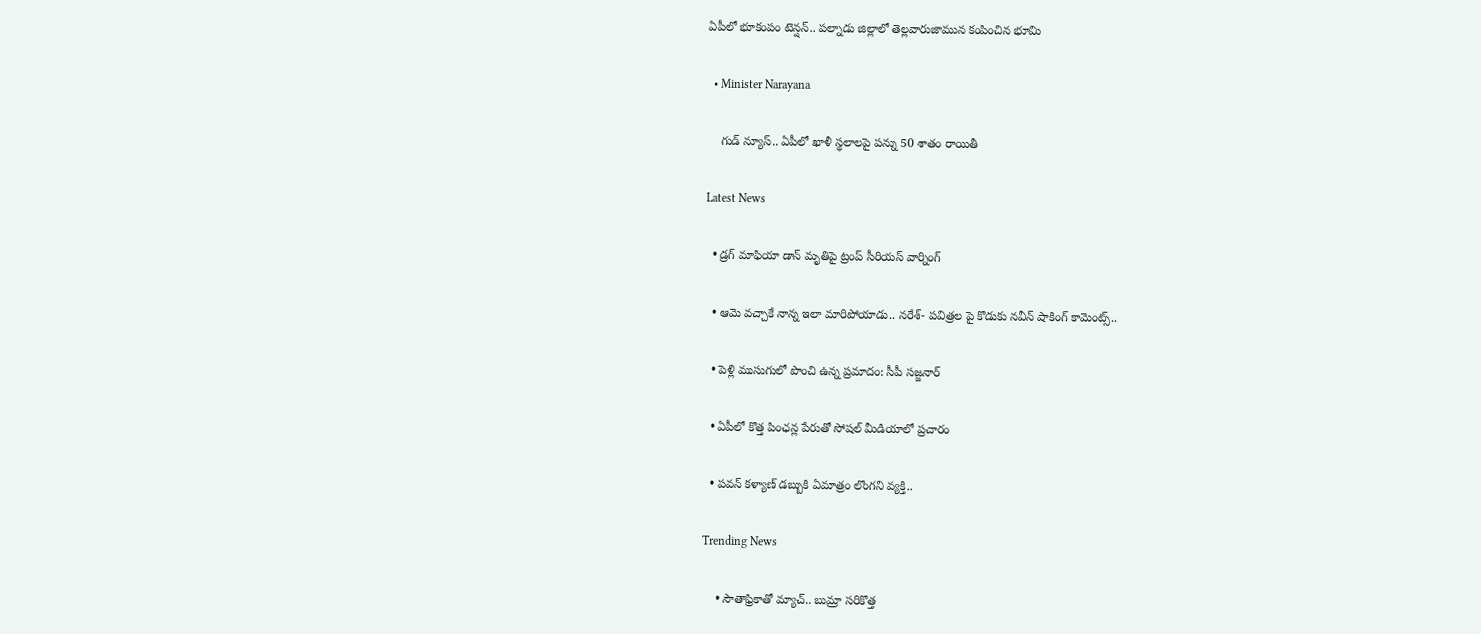ఏపీలో భూకంపం టెన్షన్.. పల్నాడు జిల్లాలో తెల్లవారుజామున కంపించిన భూమి

  • Minister Narayana

    గుడ్ న్యూస్.. ఏపీలో ఖాళీ స్థలాలపై పన్ను 50 శాతం రాయితీ

Latest News

  • డ్రగ్ మాఫియా డాన్ మృతిపై ట్రంప్ సీరియస్ వార్నింగ్

  • ఆమె వచ్చాకే నాన్న ఇలా మారిపోయాడు.. నరేశ్- పవిత్రల పై కొడుకు నవీన్ షాకింగ్ కామెంట్స్..

  • పెళ్లి ముసుగులో పొంచి ఉన్న ప్రమాదం: సీపీ సజ్జనార్

  • ఏపీలో కొత్త పింఛన్ల పేరుతో సోషల్ మీడియాలో ప్రచారం

  • పవన్ కళ్యాణ్ డబ్బుకి ఏమాత్రం లొంగని వ్యక్తి..

Trending News

    • సౌతాఫ్రికాతో మ్యాచ్‌.. బుమ్రా స‌రికొత్త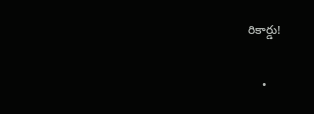రికార్డు!

    •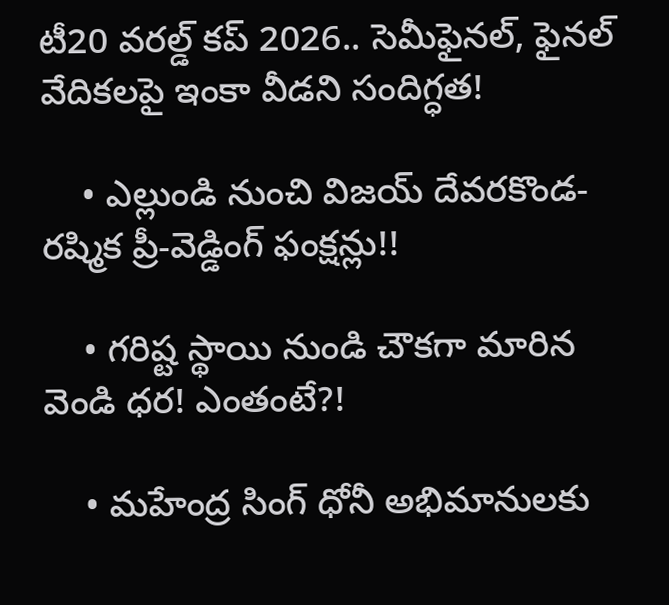టీ20 వరల్డ్ కప్ 2026.. సెమీఫైనల్, ఫైనల్ వేదికలపై ఇంకా వీడని సందిగ్ధత!

    • ఎల్లుండి నుంచి విజ‌య్ దేవ‌ర‌కొండ‌- ర‌ష్మిక ప్రీ-వెడ్డింగ్ ఫంక్షన్లు!!

    • గరిష్ట స్థాయి నుండి చౌకగా మారిన వెండి ధర! ఎంతంటే?!

    • మహేంద్ర సింగ్ ధోనీ అభిమానులకు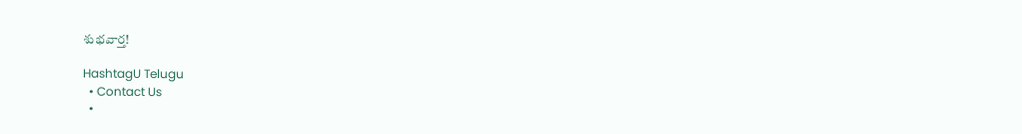శుభవార్త!

HashtagU Telugu
  • Contact Us
  •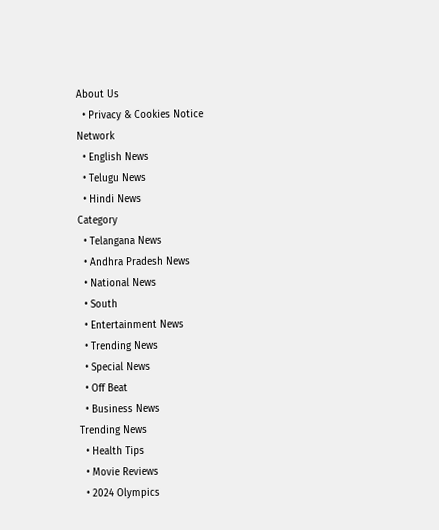About Us
  • Privacy & Cookies Notice
Network
  • English News
  • Telugu News
  • Hindi News
Category
  • Telangana News
  • Andhra Pradesh News
  • National News
  • South
  • Entertainment News
  • Trending News
  • Special News
  • Off Beat
  • Business News
Trending News
  • Health Tips
  • Movie Reviews
  • 2024 Olympics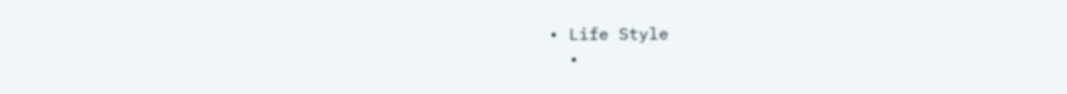• Life Style
  •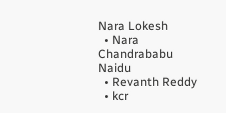Nara Lokesh
  • Nara Chandrababu Naidu
  • Revanth Reddy
  • kcr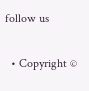follow us

  • Copyright ©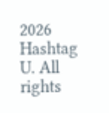2026 Hashtag U. All rights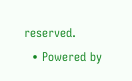reserved.
  • Powered by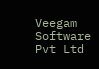Veegam Software Pvt Ltd